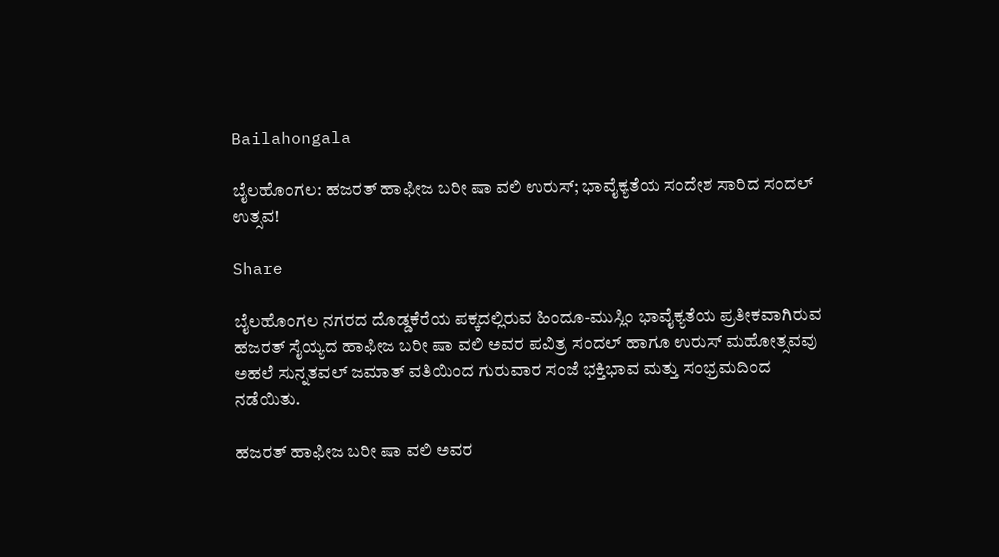Bailahongala

ಬೈಲಹೊಂಗಲ: ಹಜರತ್ ಹಾಫೀಜ ಬರೀ ಷಾ ವಲಿ ಉರುಸ್; ಭಾವೈಕ್ಯತೆಯ ಸಂದೇಶ ಸಾರಿದ ಸಂದಲ್ ಉತ್ಸವ!

Share

ಬೈಲಹೊಂಗಲ ನಗರದ ದೊಡ್ಡಕೆರೆಯ ಪಕ್ಕದಲ್ಲಿರುವ ಹಿಂದೂ-ಮುಸ್ಲಿಂ ಭಾವೈಕ್ಯತೆಯ ಪ್ರತೀಕವಾಗಿರುವ ಹಜರತ್ ಸೈಯ್ಯದ ಹಾಫೀಜ ಬರೀ ಷಾ ವಲಿ ಅವರ ಪವಿತ್ರ ಸಂದಲ್ ಹಾಗೂ ಉರುಸ್ ಮಹೋತ್ಸವವು ಅಹಲೆ ಸುನ್ನತವಲ್ ಜಮಾತ್ ವತಿಯಿಂದ ಗುರುವಾರ ಸಂಜೆ ಭಕ್ತಿಭಾವ ಮತ್ತು ಸಂಭ್ರಮದಿಂದ ನಡೆಯಿತು.

ಹಜರತ್ ಹಾಫೀಜ ಬರೀ ಷಾ ವಲಿ ಅವರ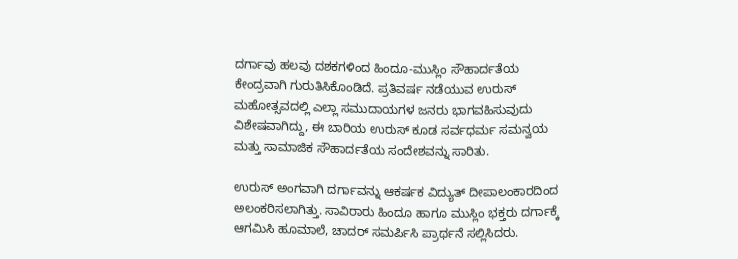ದರ್ಗಾವು ಹಲವು ದಶಕಗಳಿಂದ ಹಿಂದೂ-ಮುಸ್ಲಿಂ ಸೌಹಾರ್ದತೆಯ ಕೇಂದ್ರವಾಗಿ ಗುರುತಿಸಿಕೊಂಡಿದೆ. ಪ್ರತಿವರ್ಷ ನಡೆಯುವ ಉರುಸ್ ಮಹೋತ್ಸವದಲ್ಲಿ ಎಲ್ಲಾ ಸಮುದಾಯಗಳ ಜನರು ಭಾಗವಹಿಸುವುದು ವಿಶೇಷವಾಗಿದ್ದು, ಈ ಬಾರಿಯ ಉರುಸ್ ಕೂಡ ಸರ್ವಧರ್ಮ ಸಮನ್ವಯ ಮತ್ತು ಸಾಮಾಜಿಕ ಸೌಹಾರ್ದತೆಯ ಸಂದೇಶವನ್ನು ಸಾರಿತು.

ಉರುಸ್ ಅಂಗವಾಗಿ ದರ್ಗಾವನ್ನು ಆಕರ್ಷಕ ವಿದ್ಯುತ್ ದೀಪಾಲಂಕಾರದಿಂದ ಅಲಂಕರಿಸಲಾಗಿತ್ತು. ಸಾವಿರಾರು ಹಿಂದೂ ಹಾಗೂ ಮುಸ್ಲಿಂ ಭಕ್ತರು ದರ್ಗಾಕ್ಕೆ ಆಗಮಿಸಿ ಹೂಮಾಲೆ, ಚಾದರ್ ಸಮರ್ಪಿಸಿ ಪ್ರಾರ್ಥನೆ ಸಲ್ಲಿಸಿದರು.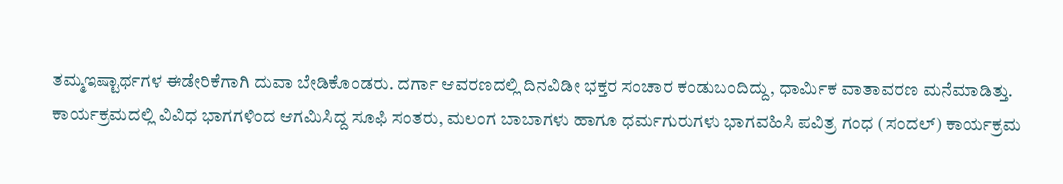ತಮ್ಮಇಷ್ಟಾರ್ಥಗಳ ಈಡೇರಿಕೆಗಾಗಿ ದುವಾ ಬೇಡಿಕೊಂಡರು. ದರ್ಗಾ ಆವರಣದಲ್ಲಿ ದಿನವಿಡೀ ಭಕ್ತರ ಸಂಚಾರ ಕಂಡುಬಂದಿದ್ದು, ಧಾರ್ಮಿಕ ವಾತಾವರಣ ಮನೆಮಾಡಿತ್ತು.
ಕಾರ್ಯಕ್ರಮದಲ್ಲಿ ವಿವಿಧ ಭಾಗಗಳಿಂದ ಆಗಮಿಸಿದ್ದ ಸೂಫಿ ಸಂತರು, ಮಲಂಗ ಬಾಬಾಗಳು ಹಾಗೂ ಧರ್ಮಗುರುಗಳು ಭಾಗವಹಿಸಿ ಪವಿತ್ರ ಗಂಧ (ಸಂದಲ್) ಕಾರ್ಯಕ್ರಮ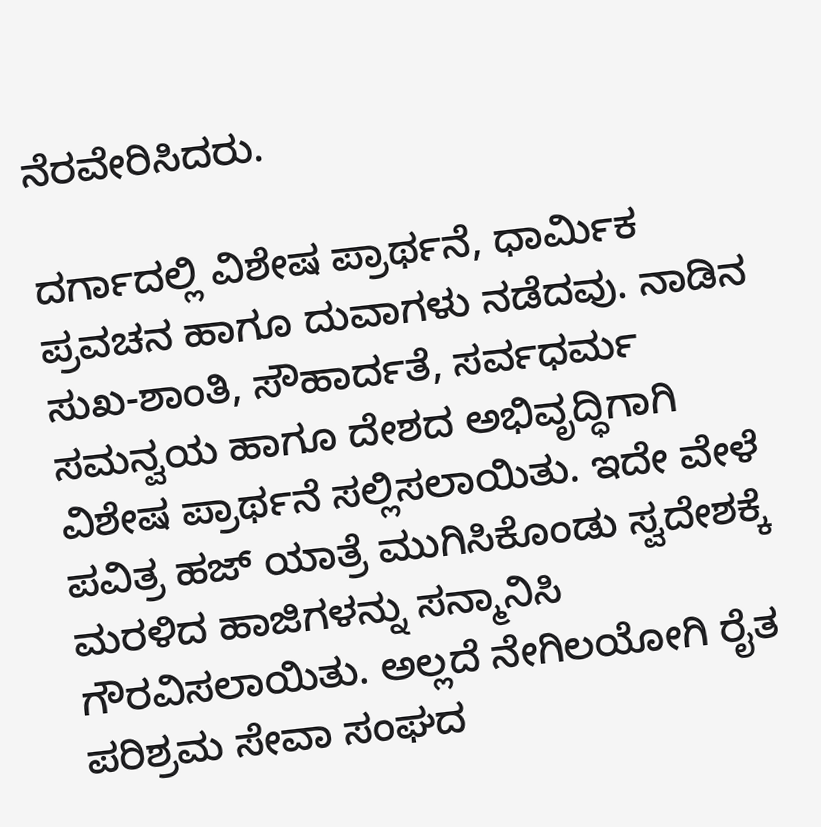ನೆರವೇರಿಸಿದರು.

ದರ್ಗಾದಲ್ಲಿ ವಿಶೇಷ ಪ್ರಾರ್ಥನೆ, ಧಾರ್ಮಿಕ ಪ್ರವಚನ ಹಾಗೂ ದುವಾಗಳು ನಡೆದವು. ನಾಡಿನ ಸುಖ-ಶಾಂತಿ, ಸೌಹಾರ್ದತೆ, ಸರ್ವಧರ್ಮ ಸಮನ್ವಯ ಹಾಗೂ ದೇಶದ ಅಭಿವೃದ್ಧಿಗಾಗಿ ವಿಶೇಷ ಪ್ರಾರ್ಥನೆ ಸಲ್ಲಿಸಲಾಯಿತು. ಇದೇ ವೇಳೆ ಪವಿತ್ರ ಹಜ್ ಯಾತ್ರೆ ಮುಗಿಸಿಕೊಂಡು ಸ್ವದೇಶಕ್ಕೆ ಮರಳಿದ ಹಾಜಿಗಳನ್ನು ಸನ್ಮಾನಿಸಿ ಗೌರವಿಸಲಾಯಿತು. ಅಲ್ಲದೆ ನೇಗಿಲಯೋಗಿ ರೈತ ಪರಿಶ್ರಮ ಸೇವಾ ಸಂಘದ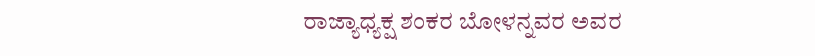ರಾಜ್ಯಾಧ್ಯಕ್ಷ ಶಂಕರ ಬೋಳನ್ನವರ ಅವರ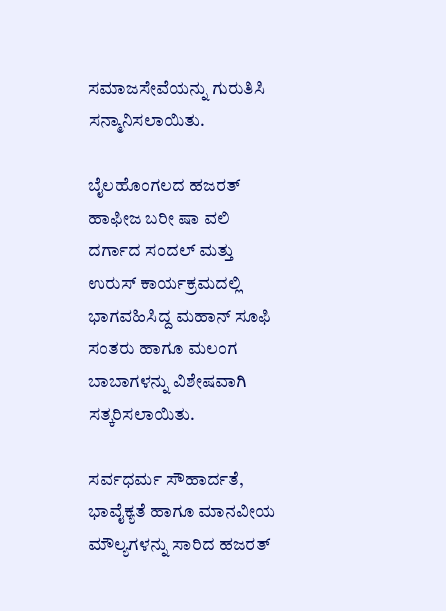ಸಮಾಜಸೇವೆಯನ್ನು ಗುರುತಿಸಿ ಸನ್ಮಾನಿಸಲಾಯಿತು.

ಬೈಲಹೊಂಗಲದ ಹಜರತ್ ಹಾಫೀಜ ಬರೀ ಷಾ ವಲಿ ದರ್ಗಾದ ಸಂದಲ್ ಮತ್ತು ಉರುಸ್ ಕಾರ್ಯಕ್ರಮದಲ್ಲಿ ಭಾಗವಹಿಸಿದ್ದ ಮಹಾನ್ ಸೂಫಿ ಸಂತರು ಹಾಗೂ ಮಲಂಗ ಬಾಬಾಗಳನ್ನು ವಿಶೇಷವಾಗಿ ಸತ್ಕರಿಸಲಾಯಿತು.

ಸರ್ವಧರ್ಮ ಸೌಹಾರ್ದತೆ, ಭಾವೈಕ್ಯತೆ ಹಾಗೂ ಮಾನವೀಯ ಮೌಲ್ಯಗಳನ್ನು ಸಾರಿದ ಹಜರತ್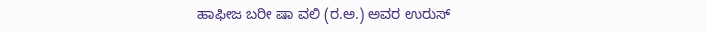ಹಾಫೀಜ ಬರೀ ಷಾ ವಲಿ (ರ.ಅ.) ಅವರ ಉರುಸ್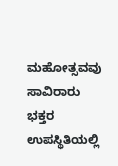ಮಹೋತ್ಸವವು ಸಾವಿರಾರು ಭಕ್ತರ ಉಪಸ್ಥಿತಿಯಲ್ಲಿ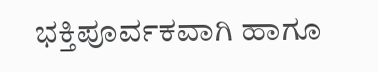ಭಕ್ತಿಪೂರ್ವಕವಾಗಿ ಹಾಗೂ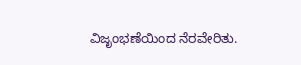ವಿಜೃಂಭಣೆಯಿಂದ ನೆರವೇರಿತು.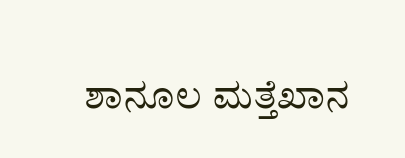ಶಾನೂಲ ಮತ್ತೆಖಾನ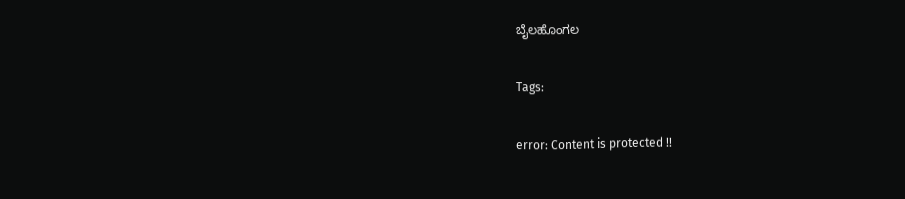ಬೈಲಹೊಂಗಲ

Tags:

error: Content is protected !!